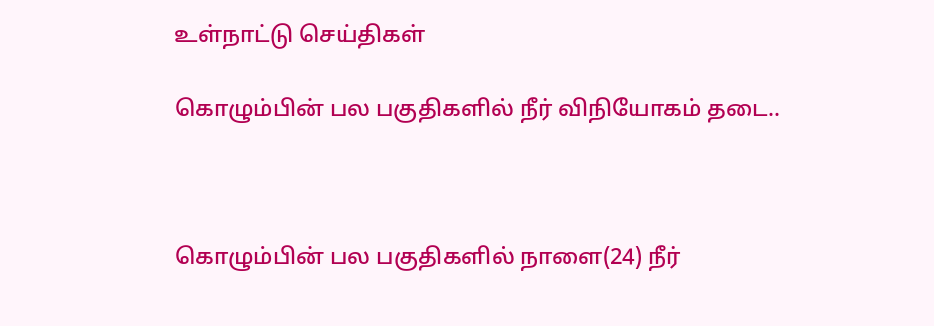உள்நாட்டு செய்திகள்

கொழும்பின் பல பகுதிகளில் நீர் விநியோகம் தடை..



கொழும்பின் பல பகுதிகளில் நாளை(24) நீர்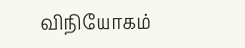விநியோகம்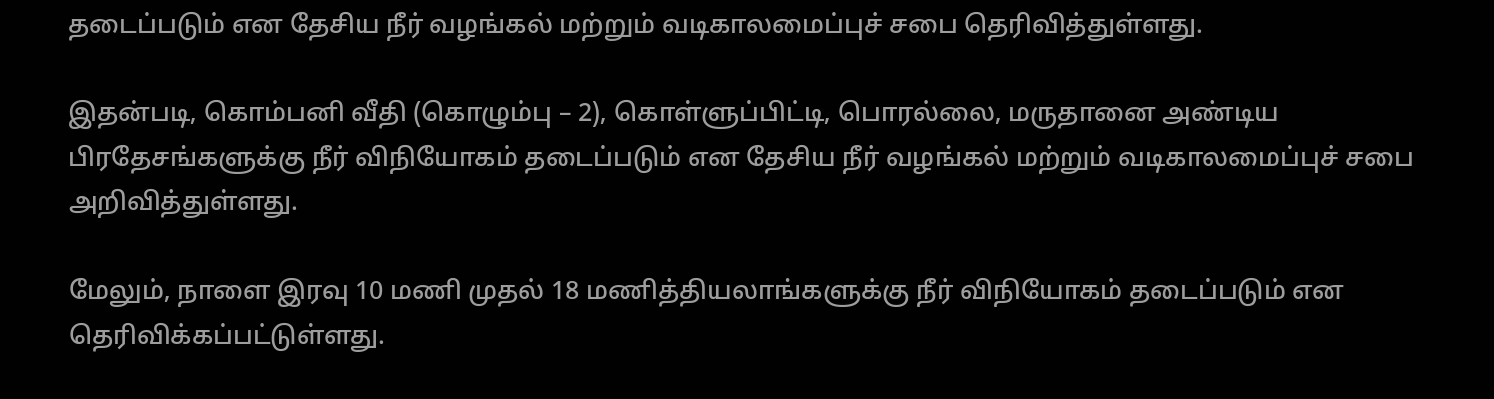தடைப்படும் என தேசிய நீர் வழங்கல் மற்றும் வடிகாலமைப்புச் சபை தெரிவித்துள்ளது.

இதன்படி, கொம்பனி வீதி (கொழும்பு – 2), கொள்ளுப்பிட்டி, பொரல்லை, மருதானை அண்டிய பிரதேசங்களுக்கு நீர் விநியோகம் தடைப்படும் என தேசிய நீர் வழங்கல் மற்றும் வடிகாலமைப்புச் சபை அறிவித்துள்ளது.

மேலும், நாளை இரவு 10 மணி முதல் 18 மணித்தியலாங்களுக்கு நீர் விநியோகம் தடைப்படும் என தெரிவிக்கப்பட்டுள்ளது.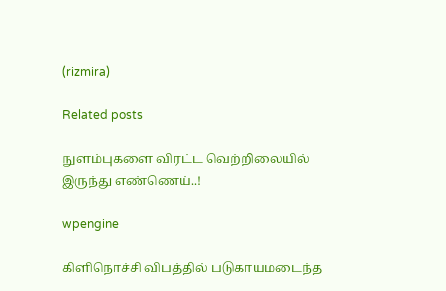(rizmira)

Related posts

நுளம்புகளை விரட்ட வெற்றிலையில் இருந்து எண்ணெய்..!

wpengine

கிளிநொச்சி விபத்தில் படுகாயமடைந்த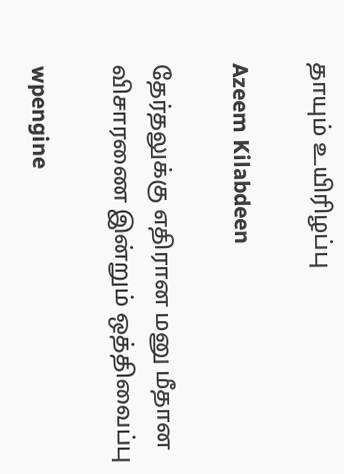தாயும் உயிரிழப்பு

Azeem Kilabdeen

தேர்தலுக்கு எதிரான மனு மீதான விசாரணை இன்றும் ஒத்திவைப்பு

wpengine